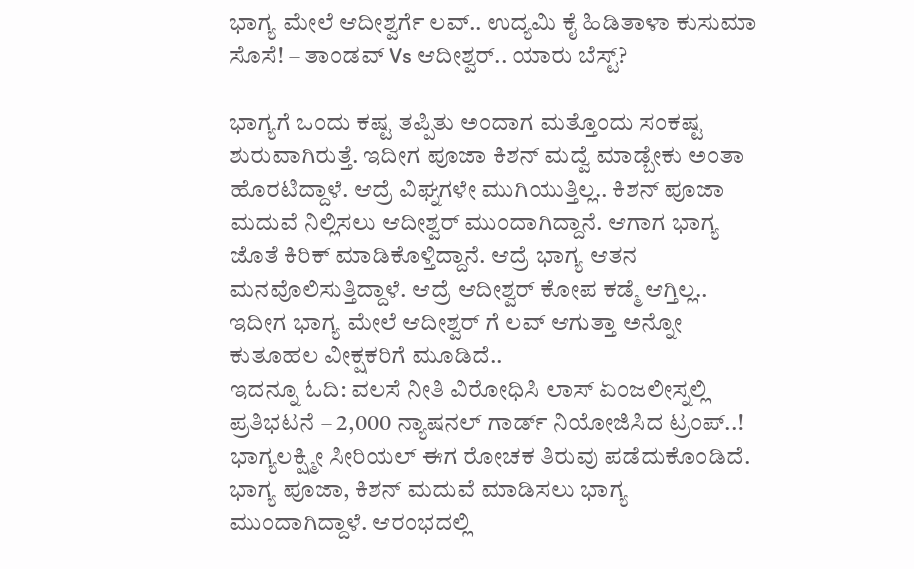ಭಾಗ್ಯ ಮೇಲೆ ಆದೀಶ್ವರ್ಗೆ ಲವ್.. ಉದ್ಯಮಿ ಕೈ ಹಿಡಿತಾಳಾ ಕುಸುಮಾ ಸೊಸೆ! – ತಾಂಡವ್ Vs ಆದೀಶ್ವರ್.. ಯಾರು ಬೆಸ್ಟ್?

ಭಾಗ್ಯಗೆ ಒಂದು ಕಷ್ಟ ತಪ್ಪಿತು ಅಂದಾಗ ಮತ್ತೊಂದು ಸಂಕಷ್ಟ ಶುರುವಾಗಿರುತ್ತೆ. ಇದೀಗ ಪೂಜಾ ಕಿಶನ್ ಮದ್ವೆ ಮಾಡ್ಬೇಕು ಅಂತಾ ಹೊರಟಿದ್ದಾಳೆ. ಆದ್ರೆ ವಿಘ್ನಗಳೇ ಮುಗಿಯುತ್ತಿಲ್ಲ.. ಕಿಶನ್ ಪೂಜಾ ಮದುವೆ ನಿಲ್ಲಿಸಲು ಆದೀಶ್ವರ್ ಮುಂದಾಗಿದ್ದಾನೆ. ಆಗಾಗ ಭಾಗ್ಯ ಜೊತೆ ಕಿರಿಕ್ ಮಾಡಿಕೊಳ್ತಿದ್ದಾನೆ. ಆದ್ರೆ ಭಾಗ್ಯ ಆತನ ಮನವೊಲಿಸುತ್ತಿದ್ದಾಳೆ. ಆದ್ರೆ ಆದೀಶ್ವರ್ ಕೋಪ ಕಡ್ಮೆ ಆಗ್ತಿಲ್ಲ.. ಇದೀಗ ಭಾಗ್ಯ ಮೇಲೆ ಆದೀಶ್ವರ್ ಗೆ ಲವ್ ಆಗುತ್ತಾ ಅನ್ನೋ ಕುತೂಹಲ ವೀಕ್ಷಕರಿಗೆ ಮೂಡಿದೆ..
ಇದನ್ನೂ ಓದಿ: ವಲಸೆ ನೀತಿ ವಿರೋಧಿಸಿ ಲಾಸ್ ಏಂಜಲೀಸ್ನಲ್ಲಿ ಪ್ರತಿಭಟನೆ – 2,000 ನ್ಯಾಷನಲ್ ಗಾರ್ಡ್ ನಿಯೋಜಿಸಿದ ಟ್ರಂಪ್..!
ಭಾಗ್ಯಲಕ್ಷ್ಮೀ ಸೀರಿಯಲ್ ಈಗ ರೋಚಕ ತಿರುವು ಪಡೆದುಕೊಂಡಿದೆ. ಭಾಗ್ಯ ಪೂಜಾ, ಕಿಶನ್ ಮದುವೆ ಮಾಡಿಸಲು ಭಾಗ್ಯ ಮುಂದಾಗಿದ್ದಾಳೆ. ಆರಂಭದಲ್ಲಿ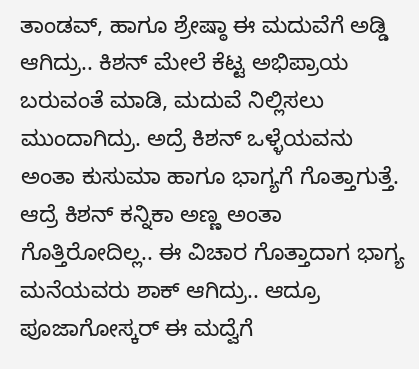ತಾಂಡವ್, ಹಾಗೂ ಶ್ರೇಷ್ಠಾ ಈ ಮದುವೆಗೆ ಅಡ್ಡಿ ಆಗಿದ್ರು.. ಕಿಶನ್ ಮೇಲೆ ಕೆಟ್ಟ ಅಭಿಪ್ರಾಯ ಬರುವಂತೆ ಮಾಡಿ, ಮದುವೆ ನಿಲ್ಲಿಸಲು ಮುಂದಾಗಿದ್ರು. ಅದ್ರೆ ಕಿಶನ್ ಒಳ್ಳೆಯವನು ಅಂತಾ ಕುಸುಮಾ ಹಾಗೂ ಭಾಗ್ಯಗೆ ಗೊತ್ತಾಗುತ್ತೆ. ಆದ್ರೆ ಕಿಶನ್ ಕನ್ನಿಕಾ ಅಣ್ಣ ಅಂತಾ ಗೊತ್ತಿರೋದಿಲ್ಲ.. ಈ ವಿಚಾರ ಗೊತ್ತಾದಾಗ ಭಾಗ್ಯ ಮನೆಯವರು ಶಾಕ್ ಆಗಿದ್ರು.. ಆದ್ರೂ ಪೂಜಾಗೋಸ್ಕರ್ ಈ ಮದ್ವೆಗೆ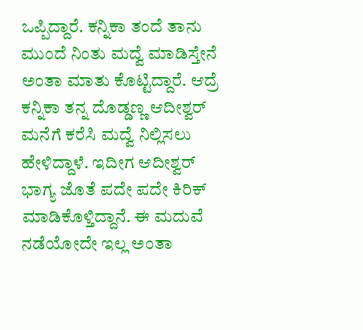ಒಪ್ಪಿದ್ದಾರೆ. ಕನ್ನಿಕಾ ತಂದೆ ತಾನು ಮುಂದೆ ನಿಂತು ಮದ್ವೆ ಮಾಡಿಸ್ತೇನೆ ಅಂತಾ ಮಾತು ಕೊಟ್ಟಿದ್ದಾರೆ. ಆದ್ರೆ ಕನ್ನಿಕಾ ತನ್ನ ದೊಡ್ಡಣ್ಣ ಆದೀಶ್ವರ್ ಮನೆಗೆ ಕರೆಸಿ ಮದ್ವೆ ನಿಲ್ಲಿಸಲು ಹೇಳಿದ್ದಾಳೆ. ಇದೀಗ ಆದೀಶ್ವರ್ ಭಾಗ್ಯ ಜೊತೆ ಪದೇ ಪದೇ ಕಿರಿಕ್ ಮಾಡಿಕೊಳ್ತಿದ್ದಾನೆ. ಈ ಮದುವೆ ನಡೆಯೋದೇ ಇಲ್ಲ ಅಂತಾ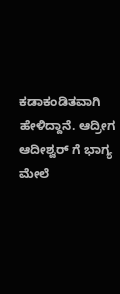ಕಡಾಕಂಡಿತವಾಗಿ ಹೇಳಿದ್ದಾನೆ. ಆದ್ರೀಗ ಆದೀಶ್ವರ್ ಗೆ ಭಾಗ್ಯ ಮೇಲೆ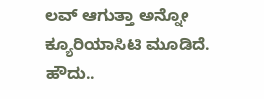ಲವ್ ಆಗುತ್ತಾ ಅನ್ನೋ ಕ್ಯೂರಿಯಾಸಿಟಿ ಮೂಡಿದೆ.
ಹೌದು..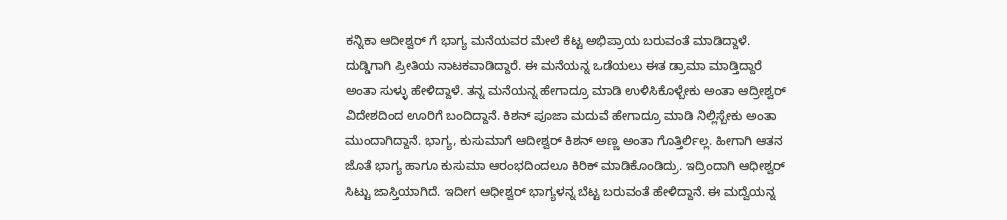ಕನ್ನಿಕಾ ಆದೀಶ್ವರ್ ಗೆ ಭಾಗ್ಯ ಮನೆಯವರ ಮೇಲೆ ಕೆಟ್ಟ ಅಭಿಪ್ರಾಯ ಬರುವಂತೆ ಮಾಡಿದ್ದಾಳೆ. ದುಡ್ಡಿಗಾಗಿ ಪ್ರೀತಿಯ ನಾಟಕವಾಡಿದ್ದಾರೆ. ಈ ಮನೆಯನ್ನ ಒಡೆಯಲು ಈತ ಡ್ರಾಮಾ ಮಾಡ್ತಿದ್ದಾರೆ ಅಂತಾ ಸುಳ್ಳು ಹೇಳಿದ್ದಾಳೆ. ತನ್ನ ಮನೆಯನ್ನ ಹೇಗಾದ್ರೂ ಮಾಡಿ ಉಳಿಸಿಕೊಳ್ಬೇಕು ಅಂತಾ ಆದ್ರೀಶ್ವರ್ ವಿದೇಶದಿಂದ ಊರಿಗೆ ಬಂದಿದ್ದಾನೆ. ಕಿಶನ್ ಪೂಜಾ ಮದುವೆ ಹೇಗಾದ್ರೂ ಮಾಡಿ ನಿಲ್ಲಿಸ್ಬೇಕು ಅಂತಾ ಮುಂದಾಗಿದ್ದಾನೆ. ಭಾಗ್ಯ, ಕುಸುಮಾಗೆ ಆದೀಶ್ವರ್ ಕಿಶನ್ ಅಣ್ಣ ಅಂತಾ ಗೊತ್ತಿರ್ಲಿಲ್ಲ. ಹೀಗಾಗಿ ಆತನ ಜೊತೆ ಭಾಗ್ಯ ಹಾಗೂ ಕುಸುಮಾ ಆರಂಭದಿಂದಲೂ ಕಿರಿಕ್ ಮಾಡಿಕೊಂಡಿದ್ರು. ಇದ್ರಿಂದಾಗಿ ಆಧೀಶ್ವರ್ ಸಿಟ್ಟು ಜಾಸ್ತಿಯಾಗಿದೆ. ಇದೀಗ ಆಧೀಶ್ವರ್ ಭಾಗ್ಯಳನ್ನ ಬೆಟ್ಟ ಬರುವಂತೆ ಹೇಳಿದ್ದಾನೆ. ಈ ಮದ್ವೆಯನ್ನ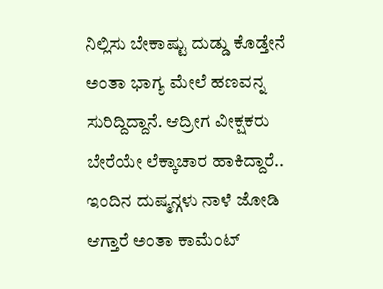ನಿಲ್ಲಿಸು ಬೇಕಾಷ್ಟು ದುಡ್ಡು ಕೊಡ್ತೇನೆ ಅಂತಾ ಭಾಗ್ಯ ಮೇಲೆ ಹಣವನ್ನ ಸುರಿದ್ದಿದ್ದಾನೆ. ಆದ್ರೀಗ ವೀಕ್ಷಕರು ಬೇರೆಯೇ ಲೆಕ್ಕಾಚಾರ ಹಾಕಿದ್ದಾರೆ.. ಇಂದಿನ ದುಷ್ಮನ್ಗಳು ನಾಳೆ ಜೋಡಿ ಆಗ್ತಾರೆ ಅಂತಾ ಕಾಮೆಂಟ್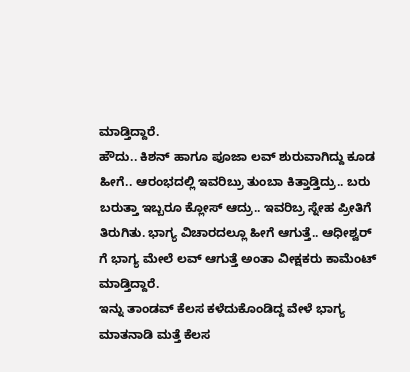ಮಾಡ್ತಿದ್ದಾರೆ.
ಹೌದು.. ಕಿಶನ್ ಹಾಗೂ ಪೂಜಾ ಲವ್ ಶುರುವಾಗಿದ್ದು ಕೂಡ ಹೀಗೆ.. ಆರಂಭದಲ್ಲಿ ಇವರಿಬ್ರು ತುಂಬಾ ಕಿತ್ತಾಡ್ತಿದ್ರು.. ಬರು ಬರುತ್ತಾ ಇಬ್ಬರೂ ಕ್ಲೋಸ್ ಆದ್ರು.. ಇವರಿಬ್ರ ಸ್ನೇಹ ಪ್ರೀತಿಗೆ ತಿರುಗಿತು. ಭಾಗ್ಯ ವಿಚಾರದಲ್ಲೂ ಹೀಗೆ ಆಗುತ್ತೆ.. ಆಧೀಶ್ವರ್ ಗೆ ಭಾಗ್ಯ ಮೇಲೆ ಲವ್ ಆಗುತ್ತೆ ಅಂತಾ ವೀಕ್ಷಕರು ಕಾಮೆಂಟ್ ಮಾಡ್ತಿದ್ದಾರೆ.
ಇನ್ನು ತಾಂಡವ್ ಕೆಲಸ ಕಳೆದುಕೊಂಡಿದ್ದ ವೇಳೆ ಭಾಗ್ಯ ಮಾತನಾಡಿ ಮತ್ತೆ ಕೆಲಸ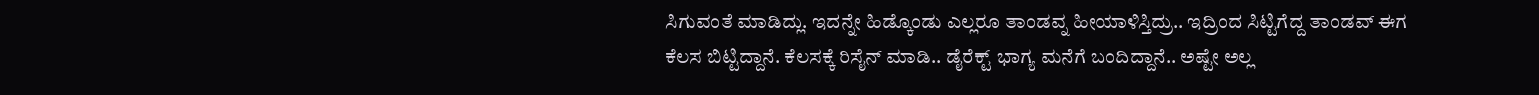ಸಿಗುವಂತೆ ಮಾಡಿದ್ಲು. ಇದನ್ನೇ ಹಿಡ್ಕೊಂಡು ಎಲ್ಲರೂ ತಾಂಡವ್ನ ಹೀಯಾಳಿಸ್ತಿದ್ರು.. ಇದ್ರಿಂದ ಸಿಟ್ಟಿಗೆದ್ದ ತಾಂಡವ್ ಈಗ ಕೆಲಸ ಬಿಟ್ಟಿದ್ದಾನೆ. ಕೆಲಸಕ್ಕೆ ರಿಸೈನ್ ಮಾಡಿ.. ಡೈರೆಕ್ಟ್ ಭಾಗ್ಯ ಮನೆಗೆ ಬಂದಿದ್ದಾನೆ.. ಅಷ್ಟೇ ಅಲ್ಲ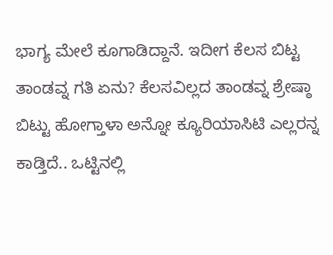ಭಾಗ್ಯ ಮೇಲೆ ಕೂಗಾಡಿದ್ದಾನೆ. ಇದೀಗ ಕೆಲಸ ಬಿಟ್ಟ ತಾಂಡವ್ನ ಗತಿ ಏನು? ಕೆಲಸವಿಲ್ಲದ ತಾಂಡವ್ನ ಶ್ರೇಷ್ಠಾ ಬಿಟ್ಟು ಹೋಗ್ತಾಳಾ ಅನ್ನೋ ಕ್ಯೂರಿಯಾಸಿಟಿ ಎಲ್ಲರನ್ನ ಕಾಡ್ತಿದೆ.. ಒಟ್ಟಿನಲ್ಲಿ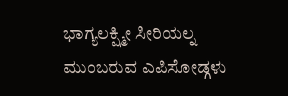ಭಾಗ್ಯಲಕ್ಷ್ಮೀ ಸೀರಿಯಲ್ನ ಮುಂಬರುವ ಎಪಿಸೋಡ್ಗಳು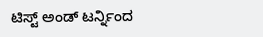ಟಿಸ್ಟ್ ಅಂಡ್ ಟರ್ನ್ನಿಂದ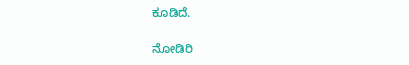ಕೂಡಿದೆ.

ನೋಡಿರಿ